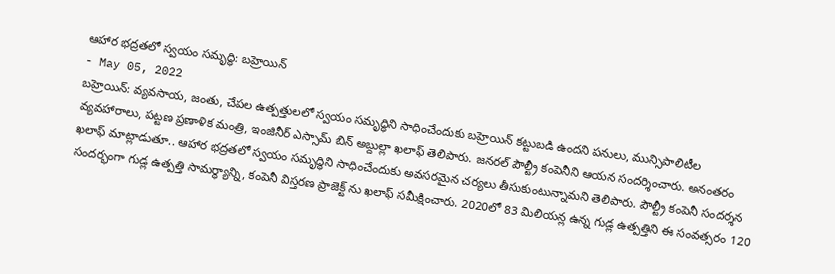ఆహార భద్రతలో స్వయం సమృద్ధి: బహ్రెయిన్
- May 05, 2022
బహ్రెయిన్: వ్యవసాయ, జంతు, చేపల ఉత్పత్తులలో స్వయం సమృద్ధిని సాధించేందుకు బహ్రెయిన్ కట్టుబడి ఉందని పనులు, మున్సిపాలిటీల వ్యవహారాలు, పట్టణ ప్రణాళిక మంత్రి, ఇంజినీర్ ఎస్సామ్ బిన్ అబ్దుల్లా ఖలాఫ్ తెలిపారు. జనరల్ పౌల్ట్రీ కంపెనీని ఆయన సందర్శించారు. అనంతరం ఖలాఫ్ మాట్లాడుతూ.. ఆహార భద్రతలో స్వయం సమృద్ధిని సాధించేందుకు అవసరమైన చర్యలు తీసుకుంటున్నామని తెలిపారు. పౌల్ట్రీ కంపెనీ సందర్శన సందర్భంగా గుడ్ల ఉత్పత్తి సామర్థ్యాన్ని, కంపెనీ విస్తరణ ప్రాజెక్ట్ ను ఖలాఫ్ సమీక్షించారు. 2020లో 83 మిలియన్ల ఉన్న గుడ్ల ఉత్పత్తిని ఈ సంవత్సరం 120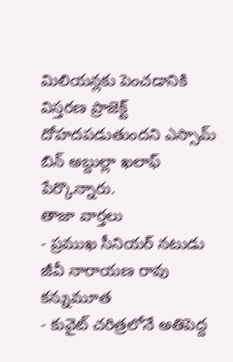మిలియన్లకు పెంచడానికి విస్తరణ ప్రాజెక్ట్ దోహదపడుతుందని ఎస్సామ్ బిన్ అబ్దుల్లా ఖలాఫ్ పేర్కొన్నారు.
తాజా వార్తలు
- ప్రముఖ సీనియర్ నటుడు జీవీ నారాయణ రావు కన్నుమూత
- కువైట్ చరిత్రలోనే అతిపెద్ద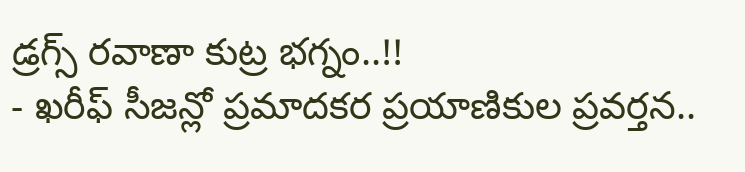డ్రగ్స్ రవాణా కుట్ర భగ్నం..!!
- ఖరీఫ్ సీజన్లో ప్రమాదకర ప్రయాణికుల ప్రవర్తన..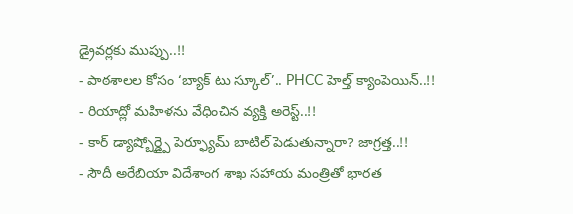డ్రైవర్లకు ముప్పు..!!
- పాఠశాలల కోసం ‘బ్యాక్ టు స్కూల్’.. PHCC హెల్త్ క్యాంపెయిన్..!!
- రియాద్లో మహిళను వేధించిన వ్యక్తి అరెస్ట్..!!
- కార్ డ్యాష్బోర్డ్పై పెర్ఫ్యూమ్ బాటిల్ పెడుతున్నారా? జాగ్రత్త..!!
- సౌదీ అరేబియా విదేశాంగ శాఖ సహాయ మంత్రితో భారత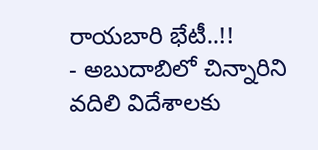రాయబారి భేటీ..!!
- అబుదాబిలో చిన్నారిని వదిలి విదేశాలకు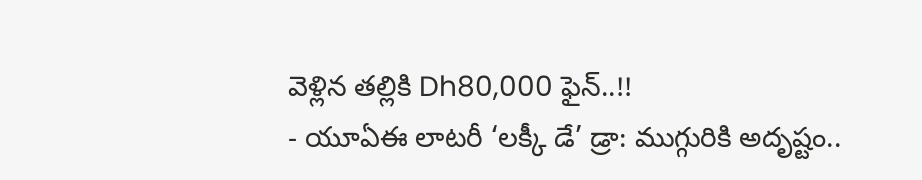వెళ్లిన తల్లికి Dh80,000 ఫైన్..!!
- యూఏఈ లాటరీ ‘లక్కీ డే’ డ్రా: ముగ్గురికి అదృష్టం..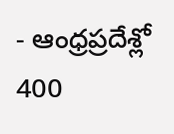- ఆంధ్రప్రదేశ్లో 400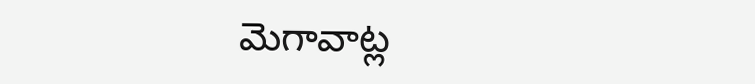మెగావాట్ల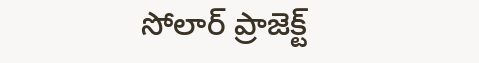సోలార్ ప్రాజెక్ట్